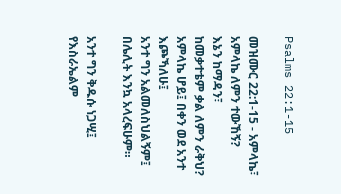Psalms 22:1-15

መዝሙር 22:1-15 - አምላኬ፣ አምላኬ ለምን ተውኸኝ?
እኔን ከማዳን፣
ከመቃተቴም ቃል ለምን ራቅህ?
አምላኬ ሆይ፤ በቀን ወደ አንተ እጮኻለሁ፤
አንተ ግን አልመለስህልኝም፤
በሌሊት እንኳ አላረፍሁም።

አንተ ግን ቅዱሱ ነጋሢ፤
የእስራኤልም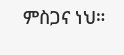ምስጋና ነህ።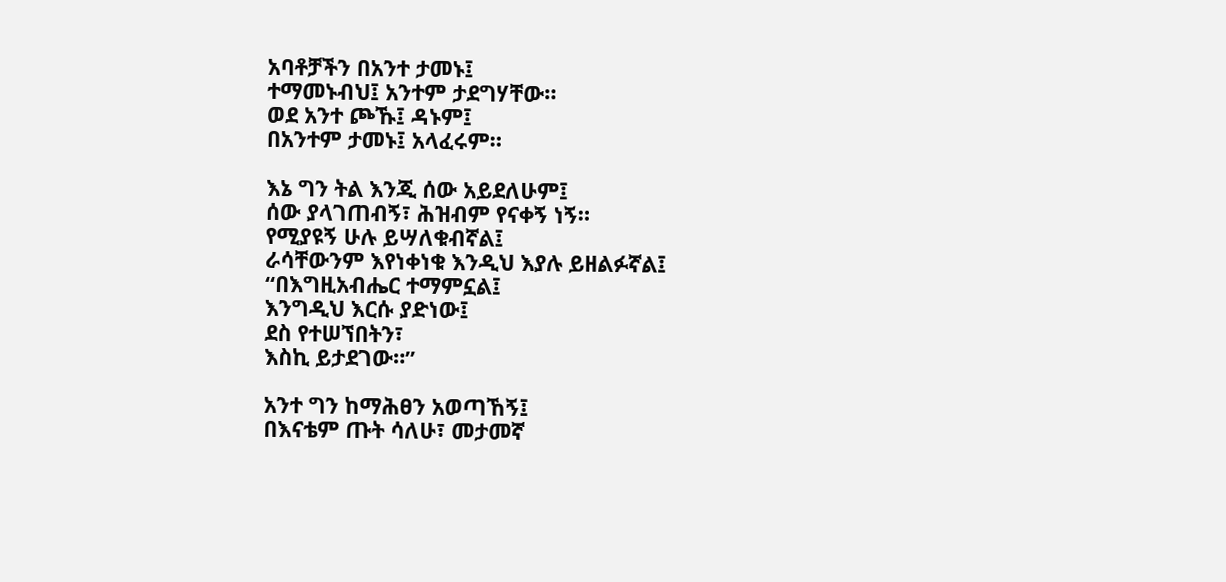አባቶቻችን በአንተ ታመኑ፤
ተማመኑብህ፤ አንተም ታደግሃቸው።
ወደ አንተ ጮኹ፤ ዳኑም፤
በአንተም ታመኑ፤ አላፈሩም።

እኔ ግን ትል እንጂ ሰው አይደለሁም፤
ሰው ያላገጠብኝ፣ ሕዝብም የናቀኝ ነኝ።
የሚያዩኝ ሁሉ ይሣለቁብኛል፤
ራሳቸውንም እየነቀነቁ እንዲህ እያሉ ይዘልፉኛል፤
“በእግዚአብሔር ተማምኗል፤
እንግዲህ እርሱ ያድነው፤
ደስ የተሠኘበትን፣
እስኪ ይታደገው።”

አንተ ግን ከማሕፀን አወጣኸኝ፤
በእናቴም ጡት ሳለሁ፣ መታመኛ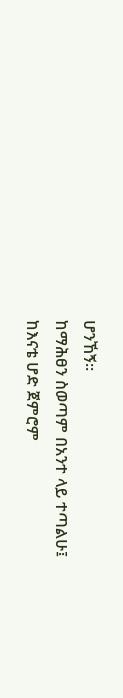ሆንኸኝ።
ከማሕፀን ስወጣም በአንተ ላይ ተጣልሁ፤
ከእናቴ ሆድ ጀምሮም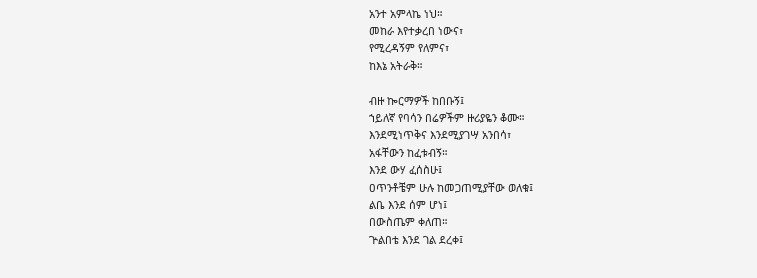አንተ አምላኬ ነህ።
መከራ እየተቃረበ ነውና፣
የሚረዳኝም የለምና፣
ከእኔ አትራቅ።

ብዙ ኰርማዎች ከበቡኝ፤
ኀይለኛ የባሳን በሬዎችም ዙሪያዬን ቆሙ።
እንደሚነጥቅና እንደሚያገሣ አንበሳ፣
አፋቸውን ከፈቱብኝ።
እንደ ውሃ ፈሰስሁ፤
ዐጥንቶቼም ሁሉ ከመጋጠሚያቸው ወለቁ፤
ልቤ እንደ ሰም ሆነ፤
በውስጤም ቀለጠ።
ጕልበቴ እንደ ገል ደረቀ፤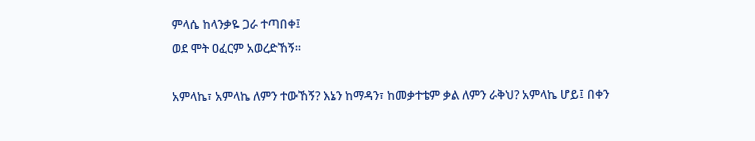ምላሴ ከላንቃዬ ጋራ ተጣበቀ፤
ወደ ሞት ዐፈርም አወረድኸኝ።

አምላኬ፣ አምላኬ ለምን ተውኸኝ? እኔን ከማዳን፣ ከመቃተቴም ቃል ለምን ራቅህ? አምላኬ ሆይ፤ በቀን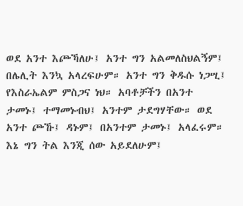ወደ አንተ እጮኻለሁ፤ አንተ ግን አልመለስህልኝም፤ በሌሊት እንኳ አላረፍሁም። አንተ ግን ቅዱሱ ነጋሢ፤ የእስራኤልም ምስጋና ነህ። አባቶቻችን በአንተ ታመኑ፤ ተማመኑብህ፤ አንተም ታደግሃቸው። ወደ አንተ ጮኹ፤ ዳኑም፤ በአንተም ታመኑ፤ አላፈሩም። እኔ ግን ትል እንጂ ሰው አይደለሁም፤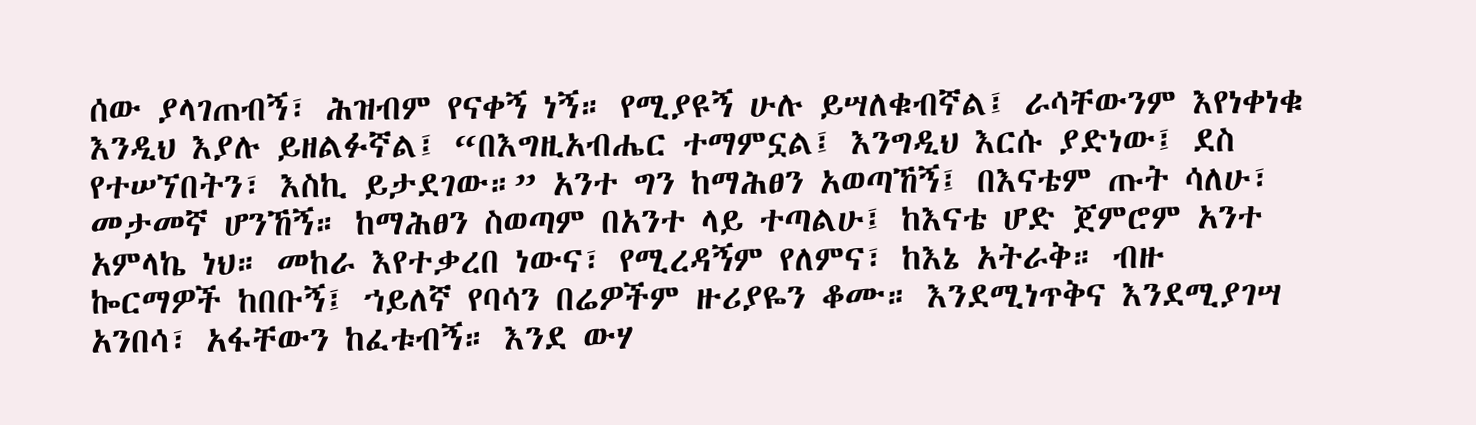ሰው ያላገጠብኝ፣ ሕዝብም የናቀኝ ነኝ። የሚያዩኝ ሁሉ ይሣለቁብኛል፤ ራሳቸውንም እየነቀነቁ እንዲህ እያሉ ይዘልፉኛል፤ “በእግዚአብሔር ተማምኗል፤ እንግዲህ እርሱ ያድነው፤ ደስ የተሠኘበትን፣ እስኪ ይታደገው።” አንተ ግን ከማሕፀን አወጣኸኝ፤ በእናቴም ጡት ሳለሁ፣ መታመኛ ሆንኸኝ። ከማሕፀን ስወጣም በአንተ ላይ ተጣልሁ፤ ከእናቴ ሆድ ጀምሮም አንተ አምላኬ ነህ። መከራ እየተቃረበ ነውና፣ የሚረዳኝም የለምና፣ ከእኔ አትራቅ። ብዙ ኰርማዎች ከበቡኝ፤ ኀይለኛ የባሳን በሬዎችም ዙሪያዬን ቆሙ። እንደሚነጥቅና እንደሚያገሣ አንበሳ፣ አፋቸውን ከፈቱብኝ። እንደ ውሃ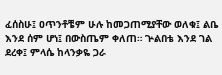ፈሰስሁ፤ ዐጥንቶቼም ሁሉ ከመጋጠሚያቸው ወለቁ፤ ልቤ እንደ ሰም ሆነ፤ በውስጤም ቀለጠ። ጕልበቴ እንደ ገል ደረቀ፤ ምላሴ ከላንቃዬ ጋራ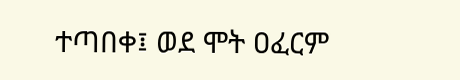ተጣበቀ፤ ወደ ሞት ዐፈርም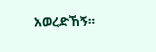አወረድኸኝ።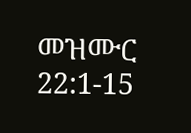መዝሙር 22:1-15